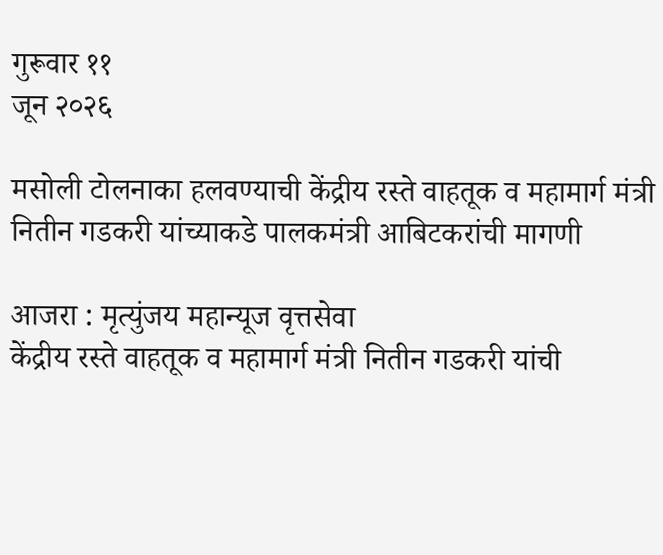गुरूवार ११
जून २०२६

मसोली टोलनाका हलवण्याची केंद्रीय रस्ते वाहतूक व महामार्ग मंत्री नितीन गडकरी यांच्याकडे पालकमंत्री आबिटकरांची मागणी

आजरा : मृत्युंजय महान्यूज वृत्तसेवा
केंद्रीय रस्ते वाहतूक व महामार्ग मंत्री नितीन गडकरी यांची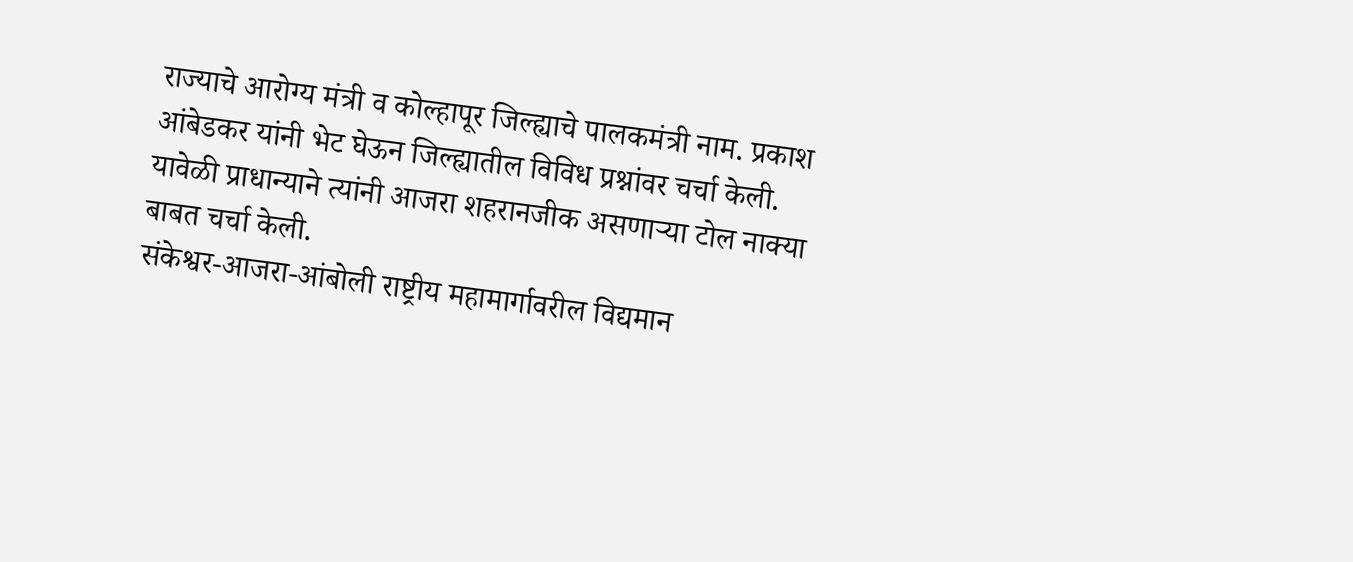राज्याचे आरोग्य मंत्री व कोल्हापूर जिल्ह्याचे पालकमंत्री नाम. प्रकाश आंबेडकर यांनी भेट घेऊन जिल्ह्यातील विविध प्रश्नांवर चर्चा केली. यावेळी प्राधान्याने त्यांनी आजरा शहरानजीक असणाऱ्या टोल नाक्या बाबत चर्चा केली.
संकेश्वर-आजरा-आंबोली राष्ट्रीय महामार्गावरील विद्यमान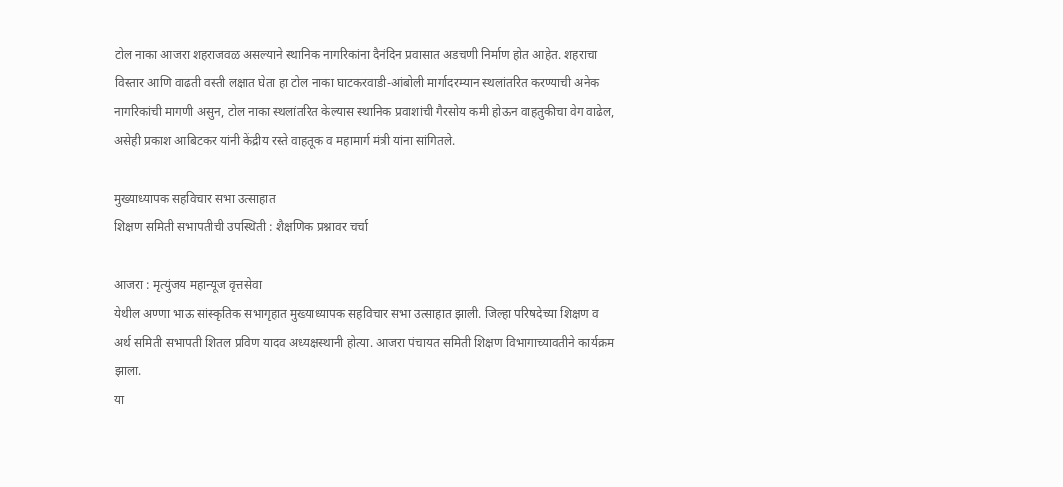टोल नाका आजरा शहराजवळ असल्याने स्थानिक नागरिकांना दैनंदिन प्रवासात अडचणी निर्माण होत आहेत. शहराचा विस्तार आणि वाढती वस्ती लक्षात घेता हा टोल नाका घाटकरवाडी-आंबोली मार्गादरम्यान स्थलांतरित करण्याची अनेक नागरिकांची मागणी असुन, टोल नाका स्थलांतरित केल्यास स्थानिक प्रवाशांची गैरसोय कमी होऊन वाहतुकीचा वेग वाढेल, असेही प्रकाश आबिटकर यांनी केंद्रीय रस्ते वाहतूक व महामार्ग मंत्री यांना सांगितले.

मुख्याध्यापक सहविचार सभा उत्साहात
शिक्षण समिती सभापतीची उपस्थिती : शैक्षणिक प्रश्नावर चर्चा

आजरा : मृत्युंजय महान्यूज वृत्तसेवा
येथील अण्णा भाऊ सांस्कृतिक सभागृहात मुख्याध्यापक सहविचार सभा उत्साहात झाली. जिल्हा परिषदेच्या शिक्षण व अर्थ समिती सभापती शितल प्रविण यादव अध्यक्षस्थानी होत्या. आजरा पंचायत समिती शिक्षण विभागाच्यावतीने कार्यक्रम झाला.
या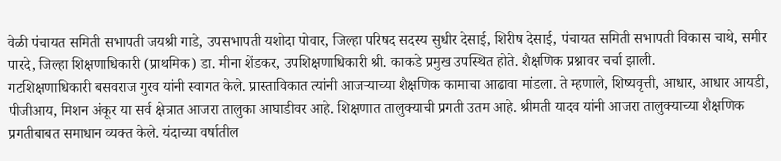वेळी पंचायत समिती सभापती जयश्री गाडे, उपसभापती यशोदा पोवार, जिल्हा परिषद सदस्य सुधीर देसाई, शिरीष देसाई, पंचायत समिती सभापती विकास चाथे, समीर पारदे, जिल्हा शिक्षणाधिकारी (प्राथमिक) डा. मीना शेंडकर, उपशिक्षणाधिकारी श्री. काकडे प्रमुख उपस्थित होते. शैक्षणिक प्रश्नावर चर्चा झाली.
गटशिक्षणाधिकारी बसवराज गुरव यांनी स्वागत केले. प्रास्ताविकात त्यांनी आजऱ्याच्या शैक्षणिक कामाचा आढावा मांडला. ते म्हणाले, शिष्यवृत्ती, आधार, आधार आयडी, पीजीआय, मिशन अंकूर या सर्व क्षेत्रात आजरा तालुका आघाडीवर आहे. शिक्षणात तालुक्याची प्रगती उतम आहे. श्रीमती यादव यांनी आजरा तालुक्याच्या शैक्षणिक प्रगतीबाबत समाधान व्यक्त केले. यंदाच्या वर्षातील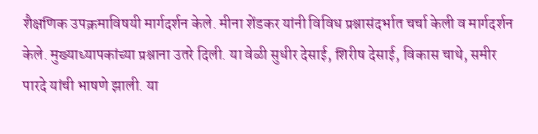शैक्षणिक उपक्रमाविषयी मार्गदर्शन केले. मीना शेंडकर यांनी विविध प्रश्नासंदर्भात चर्चा केली व मार्गदर्शन केले. मुख्याध्यापकांच्या प्रश्नाना उतरे दिली. या वेळी सुधीर देसाई, शिरीष देसाई, विकास चाथे, समीर पारदे यांची भाषणे झाली. या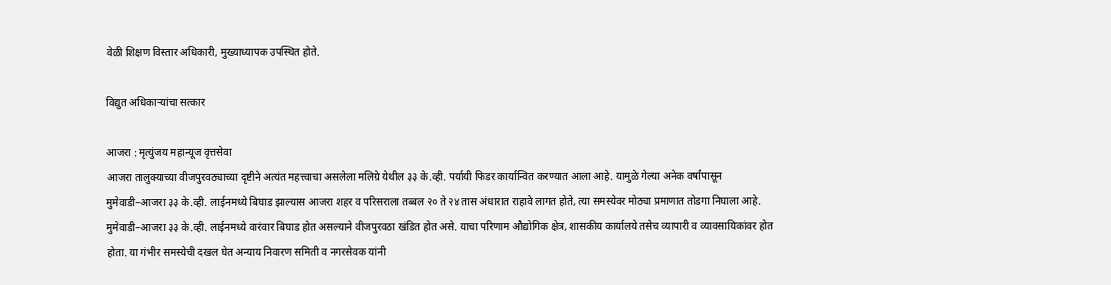वेळी शिक्षण विस्तार अधिकारी, मुख्याध्यापक उपस्थित होते.

विद्युत अधिकाऱ्यांचा सत्कार

आजरा : मृत्युंजय महान्यूज वृत्तसेवा
आजरा तालुक्याच्या वीजपुरवठ्याच्या दृष्टीने अत्यंत महत्त्वाचा असलेला मलिग्रे येथील ३३ के.व्ही. पर्यायी फिडर कार्यान्वित करण्यात आला आहे. यामुळे गेल्या अनेक वर्षांपासून मुमेवाडी–आजरा ३३ के.व्ही. लाईनमध्ये बिघाड झाल्यास आजरा शहर व परिसराला तब्बल २० ते २४ तास अंधारात राहावे लागत होते, त्या समस्येवर मोठ्या प्रमाणात तोडगा निघाला आहे.
मुमेवाडी–आजरा ३३ के.व्ही. लाईनमध्ये वारंवार बिघाड होत असल्याने वीजपुरवठा खंडित होत असे. याचा परिणाम औद्योगिक क्षेत्र, शासकीय कार्यालये तसेच व्यापारी व व्यावसायिकांवर होत होता. या गंभीर समस्येची दखल घेत अन्याय निवारण समिती व नगरसेवक यांनी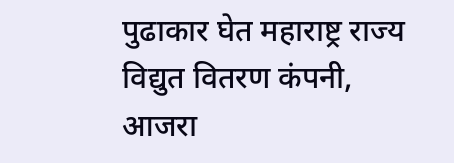पुढाकार घेत महाराष्ट्र राज्य विद्युत वितरण कंपनी, आजरा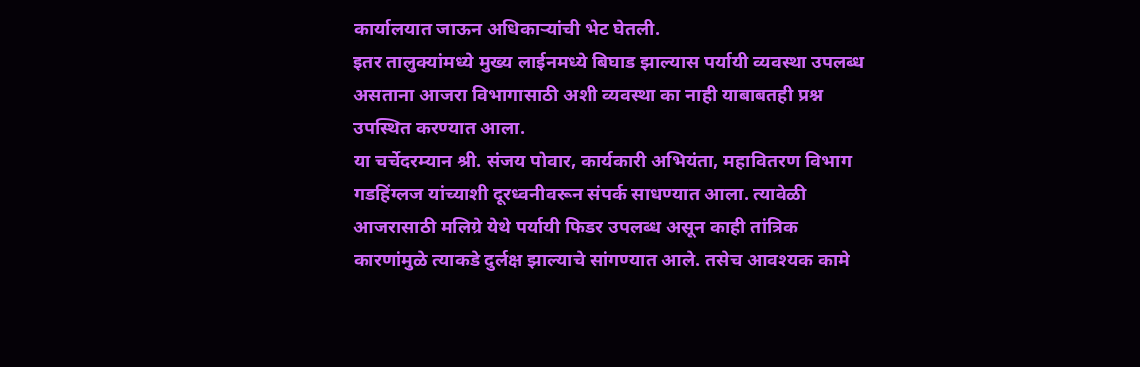कार्यालयात जाऊन अधिकाऱ्यांची भेट घेतली.
इतर तालुक्यांमध्ये मुख्य लाईनमध्ये बिघाड झाल्यास पर्यायी व्यवस्था उपलब्ध असताना आजरा विभागासाठी अशी व्यवस्था का नाही याबाबतही प्रश्न उपस्थित करण्यात आला.
या चर्चेदरम्यान श्री. संजय पोवार, कार्यकारी अभियंता, महावितरण विभाग गडहिंग्लज यांच्याशी दूरध्वनीवरून संपर्क साधण्यात आला. त्यावेळी आजरासाठी मलिग्रे येथे पर्यायी फिडर उपलब्ध असून काही तांत्रिक कारणांमुळे त्याकडे दुर्लक्ष झाल्याचे सांगण्यात आले. तसेच आवश्यक कामे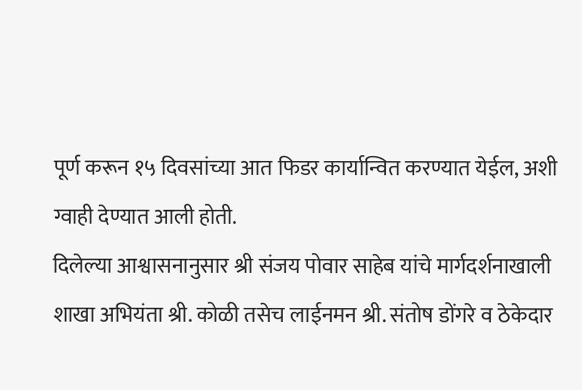पूर्ण करून १५ दिवसांच्या आत फिडर कार्यान्वित करण्यात येईल, अशी ग्वाही देण्यात आली होती.
दिलेल्या आश्वासनानुसार श्री संजय पोवार साहेब यांचे मार्गदर्शनाखाली शाखा अभियंता श्री. कोळी तसेच लाईनमन श्री. संतोष डोंगरे व ठेकेदार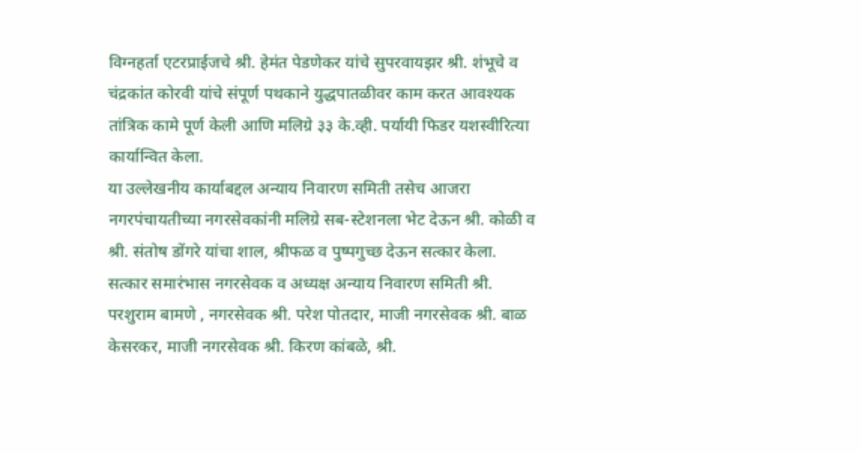विग्नहर्ता एटरप्राईजचे श्री. हेमंत पेडणेकर यांचे सुपरवायझर श्री. शंभूचे व चंद्रकांत कोरवी यांचे संपूर्ण पथकाने युद्धपातळीवर काम करत आवश्यक तांत्रिक कामे पूर्ण केली आणि मलिग्रे ३३ के.व्ही. पर्यायी फिडर यशस्वीरित्या कार्यान्वित केला.
या उल्लेखनीय कार्याबद्दल अन्याय निवारण समिती तसेच आजरा नगरपंचायतीच्या नगरसेवकांनी मलिग्रे सब-स्टेशनला भेट देऊन श्री. कोळी व श्री. संतोष डोंगरे यांचा शाल, श्रीफळ व पुष्पगुच्छ देऊन सत्कार केला.
सत्कार समारंभास नगरसेवक व अध्यक्ष अन्याय निवारण समिती श्री. परशुराम बामणे , नगरसेवक श्री. परेश पोतदार, माजी नगरसेवक श्री. बाळ केसरकर, माजी नगरसेवक श्री. किरण कांबळे, श्री.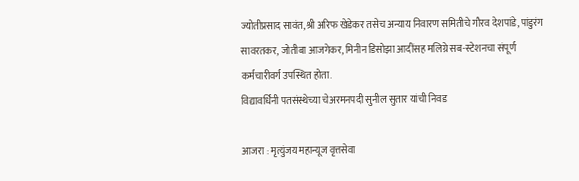ज्योतीप्रसाद सावंत,श्री अरिफ खेडेकर तसेच अन्याय निवारण समितीचे गौरव देशपांडे, पांडुरंग सावरतकर, जोतीबा आजगेकर, मिनीन डिसोझा आदींसह मलिग्रे सब-स्टेशनचा संपूर्ण कर्मचारीवर्ग उपस्थित होता.
विद्यावर्धिनी पतसंस्थेच्या चेअरमनपदी सुनील सुतार यांची निवड

आजरा : मृत्युंजय महान्यूज वृत्तसेवा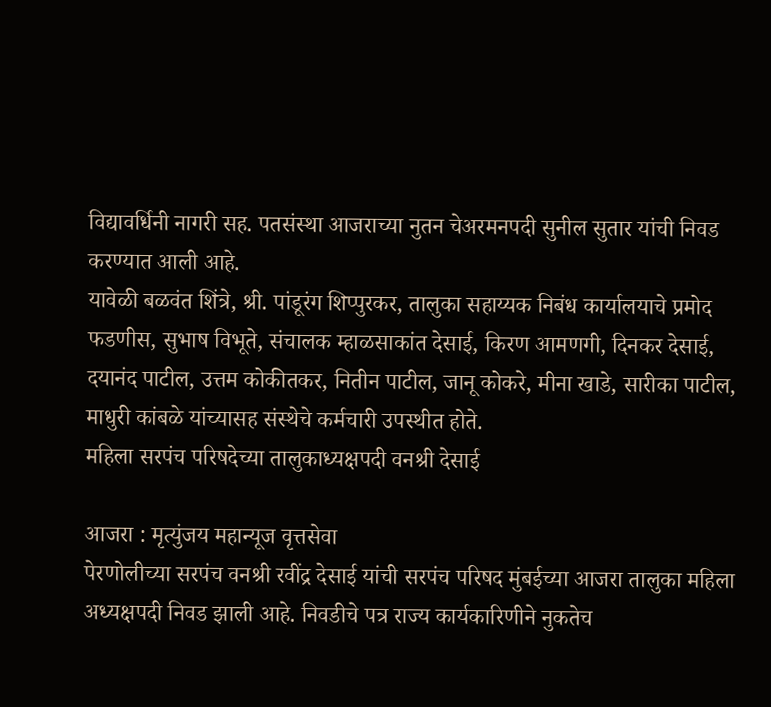विद्यावर्धिनी नागरी सह. पतसंस्था आजराच्या नुतन चेअरमनपदी सुनील सुतार यांची निवड करण्यात आली आहे.
यावेळी बळवंत शिंत्रे, श्री. पांडूरंग शिप्पुरकर, तालुका सहाय्यक निबंध कार्यालयाचे प्रमोद फडणीस, सुभाष विभूते, संचालक म्हाळसाकांत देसाई, किरण आमणगी, दिनकर देसाई, दयानंद पाटील, उत्तम कोकीतकर, नितीन पाटील, जानू कोकरे, मीना खाडे, सारीका पाटील, माधुरी कांबळे यांच्यासह संस्थेचे कर्मचारी उपस्थीत होते.
महिला सरपंच परिषदेच्या तालुकाध्यक्षपदी वनश्री देसाई

आजरा : मृत्युंजय महान्यूज वृत्तसेवा
पेरणोलीच्या सरपंच वनश्री रवींद्र देसाई यांची सरपंच परिषद मुंबईच्या आजरा तालुका महिला अध्यक्षपदी निवड झाली आहे. निवडीचे पत्र राज्य कार्यकारिणीने नुकतेच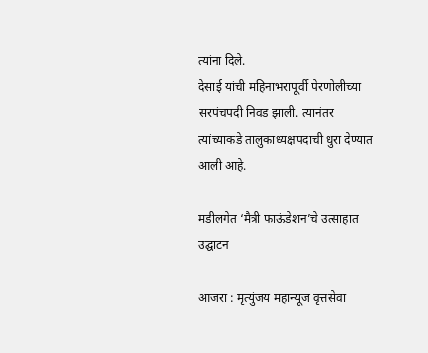त्यांना दिले.
देसाई यांची महिनाभरापूर्वी पेरणोलीच्या सरपंचपदी निवड झाली. त्यानंतर त्यांच्याकडे तालुकाध्यक्षपदाची धुरा देण्यात आली आहे.

मडीलगेत ‘मैत्री फाऊंडेशन’चे उत्साहात उद्घाटन

आजरा : मृत्युंजय महान्यूज वृत्तसेवा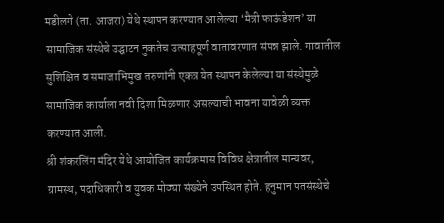मडीलगे (ता. आजरा) येथे स्थापन करण्यात आलेल्या ‘मैत्री फाऊंडेशन’ या सामाजिक संस्थेचे उद्घाटन नुकतेच उत्साहपूर्ण वातावरणात संपन्न झाले. गावातील सुशिक्षित व समाजाभिमुख तरुणांनी एकत्र येत स्थापन केलेल्या या संस्थेमुळे सामाजिक कार्याला नवी दिशा मिळणार असल्याची भावना यावेळी व्यक्त करण्यात आली.
श्री शंकरलिंग मंदिर येथे आयोजित कार्यक्रमास विविध क्षेत्रातील मान्यवर, ग्रामस्थ, पदाधिकारी व युवक मोठ्या संख्येने उपस्थित होते. हनुमान पतसंस्थेचे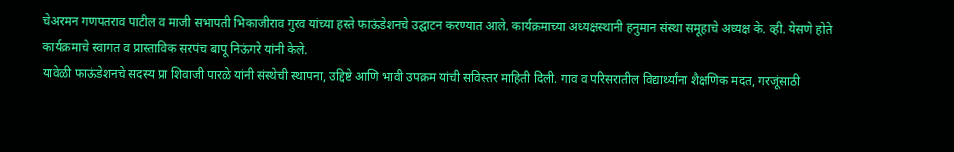चेअरमन गणपतराव पाटील व माजी सभापती भिकाजीराव गुरव यांच्या हस्ते फाऊंडेशनचे उद्घाटन करण्यात आले. कार्यक्रमाच्या अध्यक्षस्थानी हनुमान संस्था समूहाचे अध्यक्ष के. व्ही. येसणे होते कार्यक्रमाचे स्वागत व प्रास्ताविक सरपंच बापू निऊंगरे यांनी केले.
यावेळी फाऊंडेशनचे सदस्य प्रा शिवाजी पारळे यांनी संस्थेची स्थापना, उद्दिष्टे आणि भावी उपक्रम यांची सविस्तर माहिती दिली. गाव व परिसरातील विद्यार्थ्यांना शैक्षणिक मदत, गरजूंसाठी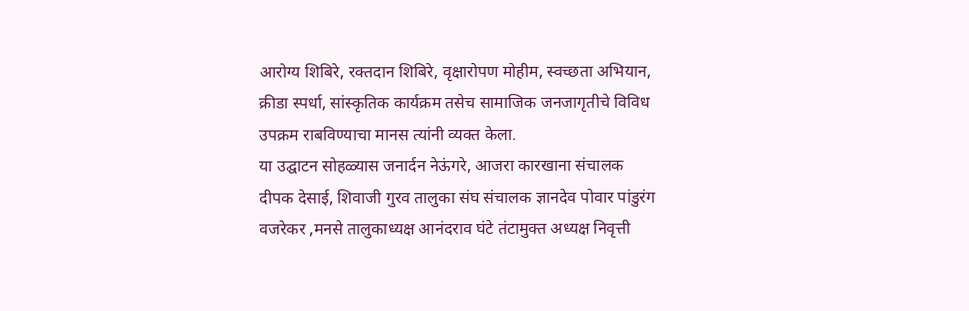आरोग्य शिबिरे, रक्तदान शिबिरे, वृक्षारोपण मोहीम, स्वच्छता अभियान, क्रीडा स्पर्धा, सांस्कृतिक कार्यक्रम तसेच सामाजिक जनजागृतीचे विविध उपक्रम राबविण्याचा मानस त्यांनी व्यक्त केला.
या उद्घाटन सोहळ्यास जनार्दन नेऊंगरे, आजरा कारखाना संचालक दीपक देसाई, शिवाजी गुरव तालुका संघ संचालक ज्ञानदेव पोवार पांडुरंग वजरेकर ,मनसे तालुकाध्यक्ष आनंदराव घंटे तंटामुक्त अध्यक्ष निवृत्ती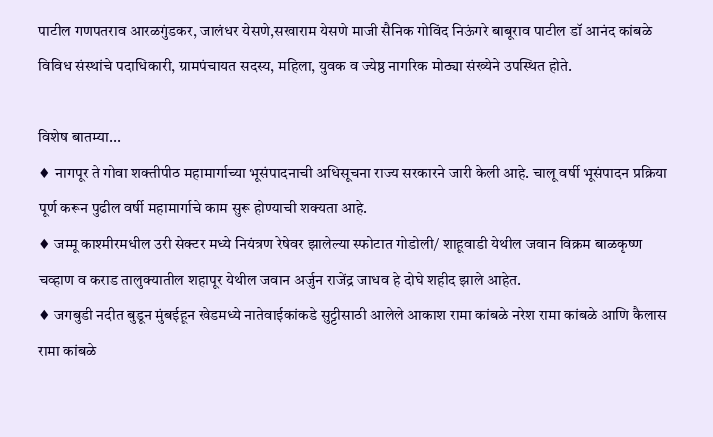पाटील गणपतराव आरळगुंडकर, जालंधर येसणे,सखाराम येसणे माजी सैनिक गोविंद निऊंगरे बाबूराव पाटील डॉ आनंद कांबळे विविध संस्थांचे पदाधिकारी, ग्रामपंचायत सदस्य, महिला, युवक व ज्येष्ठ नागरिक मोठ्या संख्येने उपस्थित होते.

विशेष बातम्या...
♦ नागपूर ते गोवा शक्तीपीठ महामार्गाच्या भूसंपादनाची अधिसूचना राज्य सरकारने जारी केली आहे. चालू वर्षी भूसंपादन प्रक्रिया पूर्ण करून पुढील वर्षी महामार्गाचे काम सुरू होण्याची शक्यता आहे.
♦ जम्मू काश्मीरमधील उरी सेक्टर मध्ये नियंत्रण रेषेवर झालेल्या स्फोटात गोडोली/ शाहूवाडी येथील जवान विक्रम बाळकृष्ण चव्हाण व कराड तालुक्यातील शहापूर येथील जवान अर्जुन राजेंद्र जाधव हे दोघे शहीद झाले आहेत.
♦ जगबुडी नदीत बुडून मुंबईहून खेडमध्ये नातेवाईकांकडे सुट्टीसाठी आलेले आकाश रामा कांबळे नरेश रामा कांबळे आणि कैलास रामा कांबळे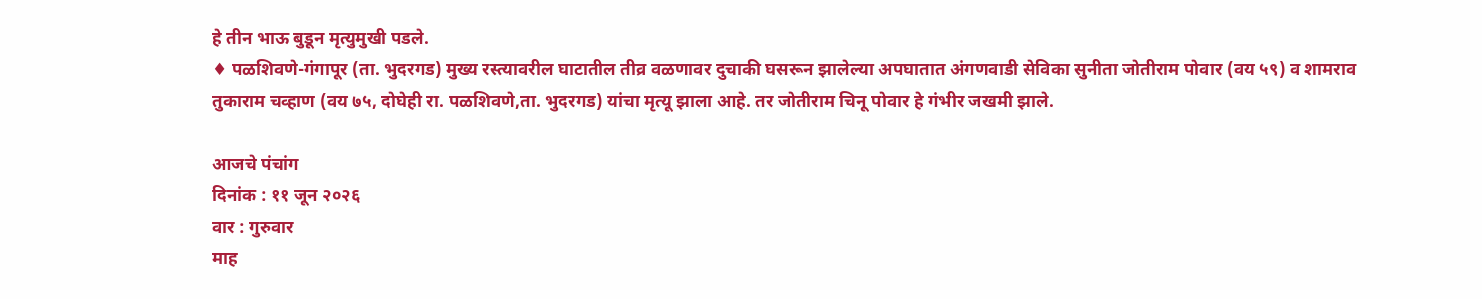हे तीन भाऊ बुडून मृत्युमुखी पडले.
♦ पळशिवणे-गंगापूर (ता. भुदरगड) मुख्य रस्त्यावरील घाटातील तीव्र वळणावर दुचाकी घसरून झालेल्या अपघातात अंगणवाडी सेविका सुनीता जोतीराम पोवार (वय ५९) व शामराव तुकाराम चव्हाण (वय ७५, दोघेही रा. पळशिवणे,ता. भुदरगड) यांचा मृत्यू झाला आहे. तर जोतीराम चिनू पोवार हे गंभीर जखमी झाले.

आजचे पंचांग
दिनांक : ११ जून २०२६
वार : गुरुवार
माह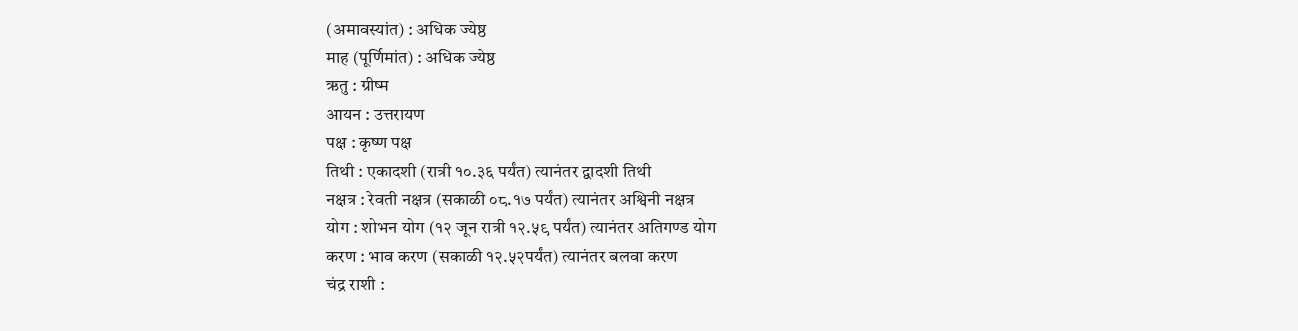(अमावस्यांत) : अधिक ज्येष्ठ
माह (पूर्णिमांत) : अधिक ज्येष्ठ
ऋतु : ग्रीष्म
आयन : उत्तरायण
पक्ष : कृष्ण पक्ष
तिथी : एकादशी (रात्री १०.३६ पर्यंत) त्यानंतर द्वादशी तिथी
नक्षत्र : रेवती नक्षत्र (सकाळी ०८.१७ पर्यंत) त्यानंतर अश्विनी नक्षत्र
योग : शोभन योग (१२ जून रात्री १२.५९ पर्यंत) त्यानंतर अतिगण्ड योग
करण : भाव करण (सकाळी १२.५२पर्यंत) त्यानंतर बलवा करण
चंद्र राशी :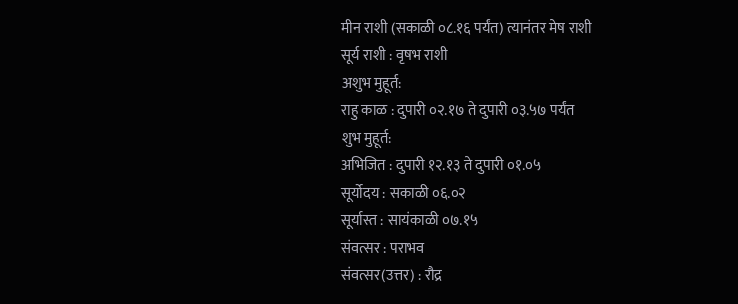मीन राशी (सकाळी ०८.१६ पर्यंत) त्यानंतर मेष राशी
सूर्य राशी : वृषभ राशी
अशुभ मुहूर्त:
राहु काळ : दुपारी ०२.१७ ते दुपारी ०३.५७ पर्यंत
शुभ मुहूर्त:
अभिजित : दुपारी १२.१३ ते दुपारी ०१.०५
सूर्योदय : सकाळी ०६.०२
सूर्यास्त : सायंकाळी ०७.१५
संवत्सर : पराभव
संवत्सर(उत्तर) : रौद्र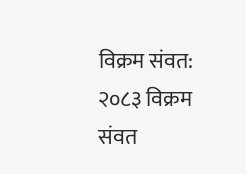विक्रम संवत: २०८३ विक्रम संवत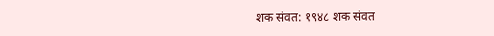शक संवत: १९४८ शक संवत